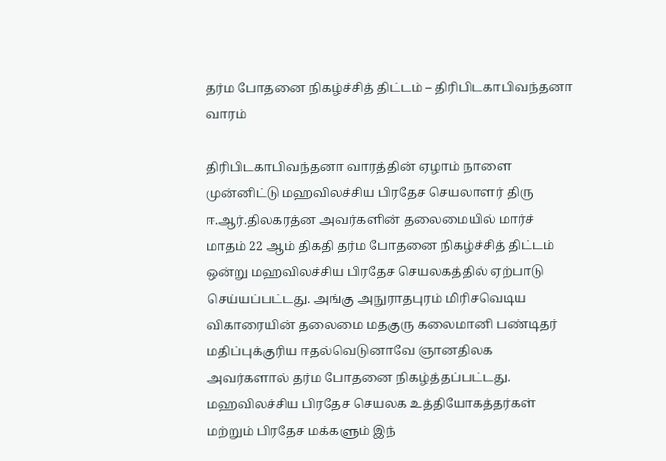தர்ம போதனை நிகழ்ச்சித் திட்டம் – திரிபிடகாபிவந்தனா வாரம்

திரிபிடகாபிவந்தனா வாரத்தின் ஏழாம் நாளை முன்னிட்டு மஹவிலச்சிய பிரதேச செயலாளர் திரு ஈ.ஆர்.திலகரத்ன அவர்களின் தலைமையில் மார்ச் மாதம் 22 ஆம் திகதி தர்ம போதனை நிகழ்ச்சித் திட்டம் ஒன்று மஹவிலச்சிய பிரதேச செயலகத்தில் ஏற்பாடு செய்யப்பட்டது. அங்கு அநுராதபுரம் மிரிசவெடிய விகாரையின் தலைமை மதகுரு கலைமானி பண்டிதர் மதிப்புக்குரிய ஈதல்வெடுனாவே ஞானதிலக அவர்களால் தர்ம போதனை நிகழ்த்தப்பட்டது.
மஹவிலச்சிய பிரதேச செயலக உத்தியோகத்தர்கள் மற்றும் பிரதேச மக்களும் இந்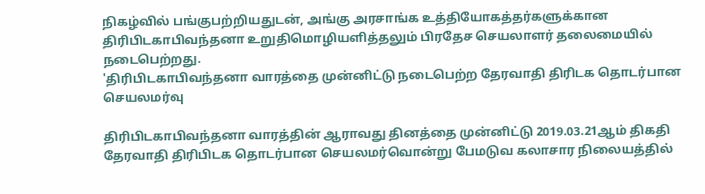நிகழ்வில் பங்குபற்றியதுடன், அங்கு அரசாங்க உத்தியோகத்தர்களுக்கான திரிபிடகாபிவந்தனா உறுதிமொழியளித்தலும் பிரதேச செயலாளர் தலைமையில் நடைபெற்றது.
'திரிபிடகாபிவந்தனா வாரத்தை முன்னிட்டு நடைபெற்ற தேரவாதி திரிடக தொடர்பான செயலமர்வு

திரிபிடகாபிவந்தனா வாரத்தின் ஆராவது தினத்தை முன்னிட்டு 2019.03.21ஆம் திகதி தேரவாதி திரிபிடக தொடர்பான செயலமர்வொன்று பேமடுவ கலாசார நிலையத்தில்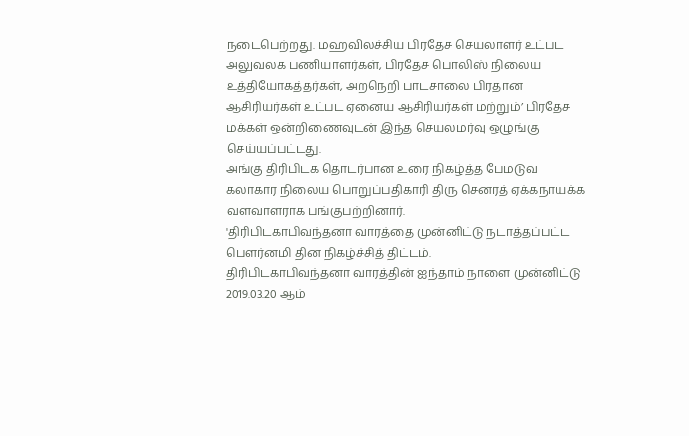நடைபெற்றது. மஹவிலச்சிய பிரதேச செயலாளர் உட்பட அலுவலக பணியாளர்கள், பிரதேச பொலிஸ் நிலைய உத்தியோகத்தர்கள், அறநெறி பாடசாலை பிரதான ஆசிரியர்கள் உட்பட ஏனைய ஆசிரியர்கள் மற்றும்’ பிரதேச மக்கள் ஒன்றிணைவுடன் இந்த செயலமர்வு ஒழுங்கு செய்யப்பட்டது.
அங்கு திரிபிடக தொடர்பான உரை நிகழ்த்த பேமடுவ கலாகார நிலைய பொறுப்பதிகாரி திரு செனரத் ஏக்கநாயக்க வளவாளராக பங்குபற்றினார்.
'திரிபிடகாபிவந்தனா வாரத்தை முன்னிட்டு நடாத்தப்பட்ட பௌர்னமி தின நிகழ்ச்சித் திட்டம்.
திரிபிடகாபிவந்தனா வாரத்தின் ஐந்தாம் நாளை முன்னிட்டு 2019.03.20 ஆம்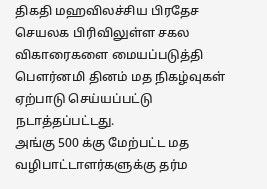திகதி மஹவிலச்சிய பிரதேச செயலக பிரிவிலுள்ள சகல விகாரைகளை மையப்படுத்தி பௌர்னமி தினம் மத நிகழ்வுகள் ஏற்பாடு செய்யப்பட்டு நடாத்தப்பட்டது.
அங்கு 500 க்கு மேற்பட்ட மத வழிபாட்டாளர்களுக்கு தர்ம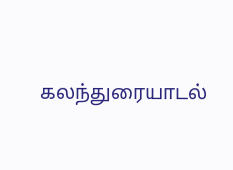கலந்துரையாடல்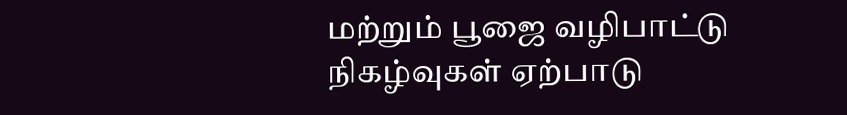மற்றும் பூஜை வழிபாட்டு நிகழ்வுகள் ஏற்பாடு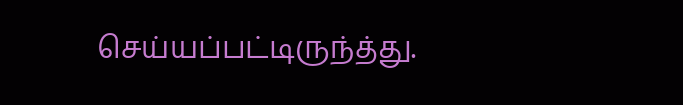செய்யப்பட்டிருந்த்து.